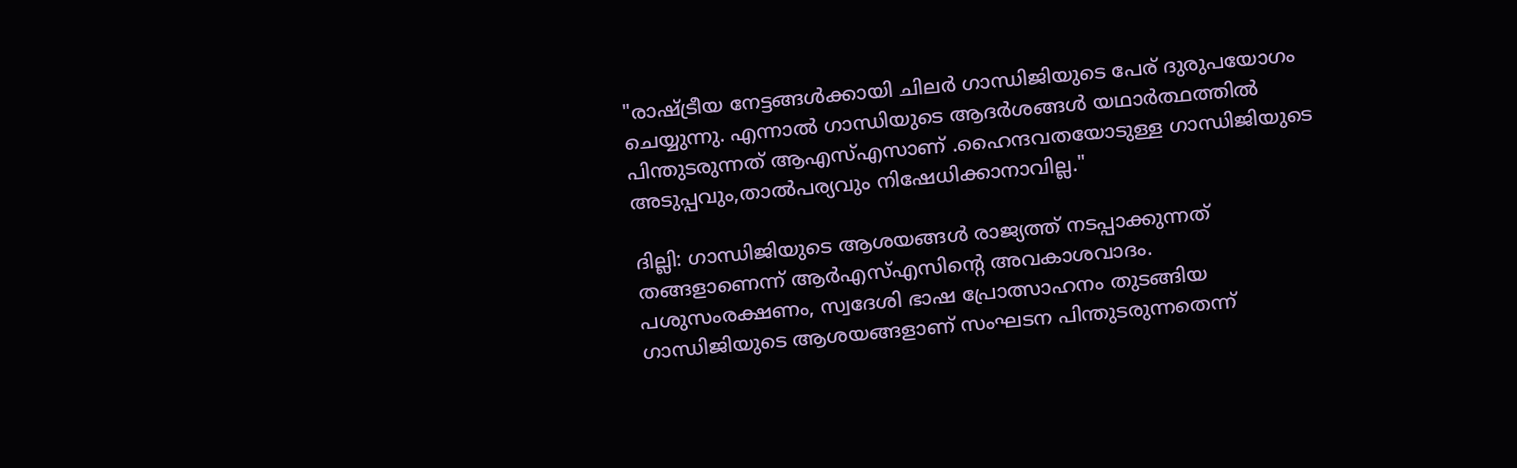"രാഷ്ട്രീയ നേട്ടങ്ങള്‍ക്കായി ചിലര്‍ ഗാന്ധിജിയുടെ പേര് ദുരുപയോഗം ചെയ്യുന്നു. എന്നാല്‍ ഗാന്ധിയുടെ ആദർശങ്ങൾ യഥാർത്ഥത്തിൽ പിന്തുടരുന്നത് ആഎസ്എസാണ് .ഹൈന്ദവതയോടുള്ള ഗാന്ധിജിയുടെ അടുപ്പവും,താല്‍പര്യവും നിഷേധിക്കാനാവില്ല."

ദില്ലി: ഗാന്ധിജിയുടെ ആശയങ്ങള്‍ രാജ്യത്ത് നടപ്പാക്കുന്നത് തങ്ങളാണെന്ന് ആര്‍എസ്എസിന്‍റെ അവകാശവാദം. പശുസംരക്ഷണം, സ്വദേശി ഭാഷ പ്രോത്സാഹനം തുടങ്ങിയ ഗാന്ധിജിയുടെ ആശയങ്ങളാണ് സംഘടന പിന്തുടരുന്നതെന്ന്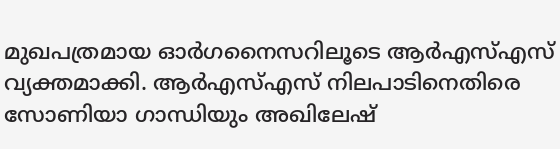മുഖപത്രമായ ഓര്‍ഗനൈസറിലൂടെ ആർഎസ്എസ് വ്യക്തമാക്കി. ആര്‍എസ്എസ് നിലപാടിനെതിരെ സോണിയാ ഗാന്ധിയും അഖിലേഷ്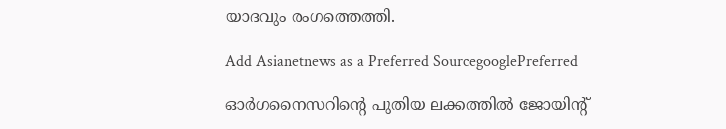യാദവും രംഗത്തെത്തി.

Add Asianetnews as a Preferred SourcegooglePreferred

ഓര്‍ഗനൈസറിന്‍റെ പുതിയ ലക്കത്തില്‍ ജോയിന്‍റ്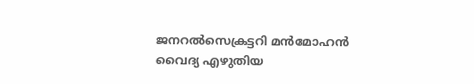ജനറല്‍സെക്രട്ടറി മന്‍മോഹന്‍ വൈദ്യ എഴുതിയ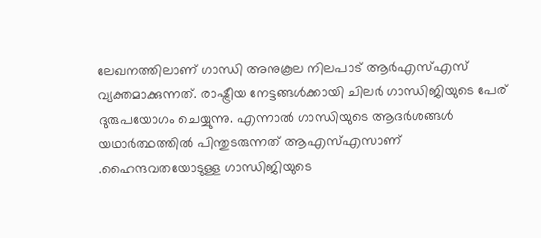ലേഖനത്തിലാണ് ഗാന്ധി അനുകൂല നിലപാട് ആര്‍എസ്എസ് വ്യക്തമാക്കുന്നത്. രാഷ്ട്രീയ നേട്ടങ്ങള്‍ക്കായി ചിലര്‍ ഗാന്ധിജിയുടെ പേര് ദുരുപയോഗം ചെയ്യുന്നു. എന്നാല്‍ ഗാന്ധിയുടെ ആദർശങ്ങൾ യഥാർത്ഥത്തിൽ പിന്തുടരുന്നത് ആഎസ്എസാണ് .ഹൈന്ദവതയോടുള്ള ഗാന്ധിജിയുടെ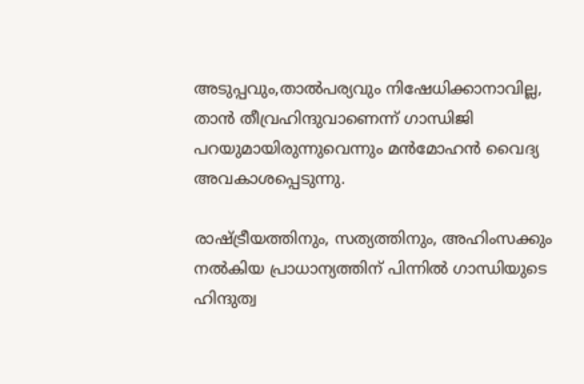അടുപ്പവും,താല്‍പര്യവും നിഷേധിക്കാനാവില്ല, താന്‍ തീവ്രഹിന്ദുവാണെന്ന് ഗാന്ധിജി പറയുമായിരുന്നുവെന്നും മന്‍മോഹന്‍ വൈദ്യ അവകാശപ്പെടുന്നു.

രാഷ്ട്രീയത്തിനും, സത്യത്തിനും, അഹിംസക്കും നല്‍കിയ പ്രാധാന്യത്തിന് പിന്നില്‍ ഗാന്ധിയുടെ ഹിന്ദുത്വ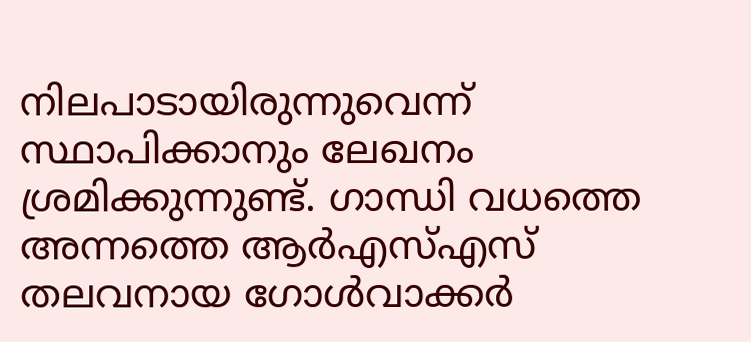നിലപാടായിരുന്നുവെന്ന് സ്ഥാപിക്കാനും ലേഖനം ശ്രമിക്കുന്നുണ്ട്. ഗാന്ധി വധത്തെ അന്നത്തെ ആര്‍എസ്എസ് തലവനായ ഗോള്‍വാക്കര്‍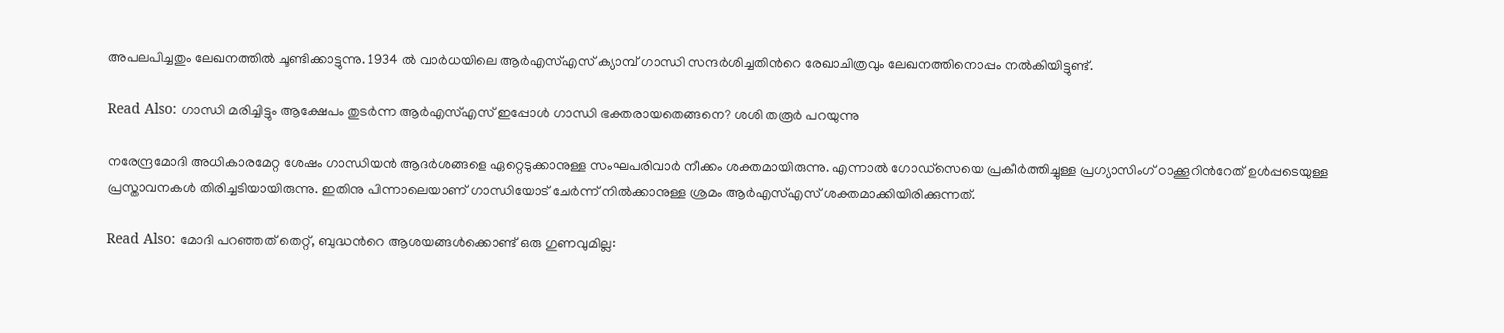അപലപിച്ചതും ലേഖനത്തില്‍ ചൂണ്ടിക്കാട്ടുന്നു. 1934 ല്‍ വാര്‍ധയിലെ ആര്‍എസ്എസ് ക്യാമ്പ് ഗാന്ധി സന്ദര്‍ശിച്ചതിന്‍റെ രേഖാചിത്രവും ലേഖനത്തിനൊപ്പം നല്‍കിയിട്ടുണ്ട്.

Read Also: ഗാന്ധി മരിച്ചിട്ടും ആക്ഷേപം തുടര്‍ന്ന ആര്‍എസ്എസ് ഇപ്പോള്‍ ഗാന്ധി ഭക്തരായതെങ്ങനെ? ശശി തരൂര്‍ പറയുന്നു

നരേന്ദ്രമോദി അധികാരമേറ്റ ശേഷം ഗാന്ധിയന്‍ ആദര്‍ശങ്ങളെ ഏറ്റെടുക്കാനുള്ള സംഘപരിവാര്‍ നീക്കം ശക്തമായിരുന്നു. എന്നാല്‍ ഗോഡ്സെയെ പ്രകീര്‍ത്തിച്ചുള്ള പ്രഗ്യാസിംഗ് ഠാക്കൂറിന്‍റേത് ഉൾപ്പടെയുള്ള പ്രസ്താവനകള്‍ തിരിച്ചടിയായിരുന്നു. ഇതിനു പിന്നാലെയാണ് ഗാന്ധിയോട് ചേര്‍ന്ന് നില്‍ക്കാനുള്ള ശ്രമം ആര്‍എസ്എസ് ശക്തമാക്കിയിരിക്കുന്നത്.

Read Also: മോദി പറഞ്ഞത് തെറ്റ്, ബുദ്ധന്‍റെ ആശയങ്ങള്‍ക്കൊണ്ട് ഒരു ഗുണവുമില്ല: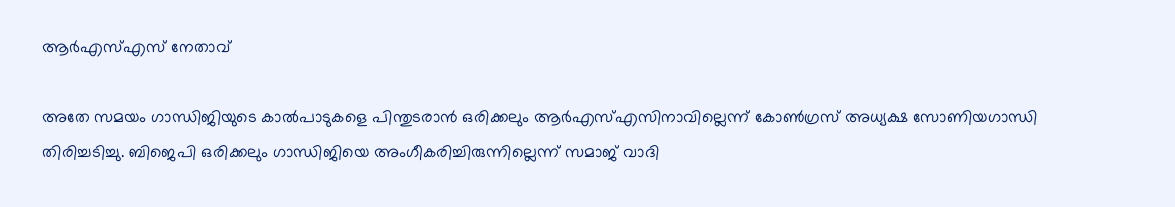ആര്‍എസ്എസ് നേതാവ്

അതേ സമയം ഗാന്ധിജിയുടെ കാല്‍പാടുകളെ പിന്തുടരാന്‍ ഒരിക്കലും ആര്‍എസ്എസിനാവില്ലെന്ന് കോണ്‍ഗ്രസ് അധ്യക്ഷ സോണിയഗാന്ധി തിരിച്ചടിച്ചു. ബിജെപി ഒരിക്കലും ഗാന്ധിജിയെ അംഗീകരിച്ചിരുന്നില്ലെന്ന് സമാജ് വാദി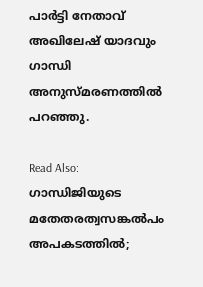പാര്‍ട്ടി നേതാവ് അഖിലേഷ് യാദവും ഗാന്ധി അനുസ്മരണത്തില്‍ പറഞ്ഞു.

Read Also: ഗാന്ധിജിയുടെ മതേതരത്വസങ്കല്‍പം അപകടത്തില്‍;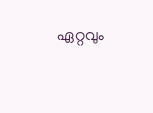ഏറ്റവും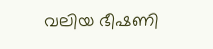വലിയ ഭീഷണി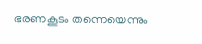ഭരണകൂടം തന്നെയെന്നും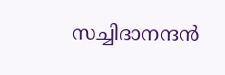സച്ചിദാനന്ദന്‍